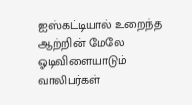ஐஸ்கட்டியால் உறைந்த ஆற்றின் மேலே ஓடிவிளையாடும் வாலிபர்கள்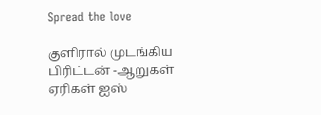Spread the love

குளிரால் முடங்கிய பிரிட்டன் -ஆறுகள் ஏரிகள் ஐஸ்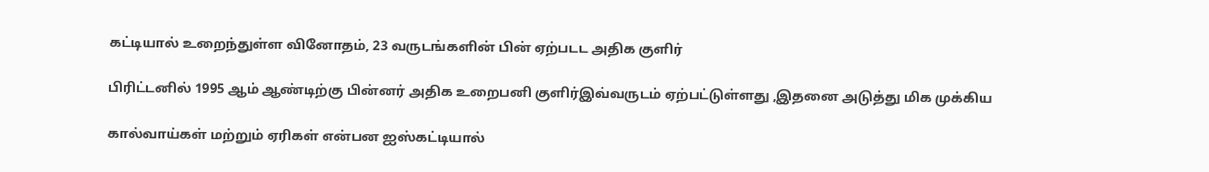கட்டியால் உறைந்துள்ள வினோதம், 23 வருடங்களின் பின் ஏற்படட அதிக குளிர்

பிரிட்டனில் 1995 ஆம் ஆண்டிற்கு பின்னர் அதிக உறைபனி குளிர்இவ்வருடம் ஏற்பட்டுள்ளது ,இதனை அடுத்து மிக முக்கிய

கால்வாய்கள் மற்றும் ஏரிகள் என்பன ஐஸ்கட்டியால்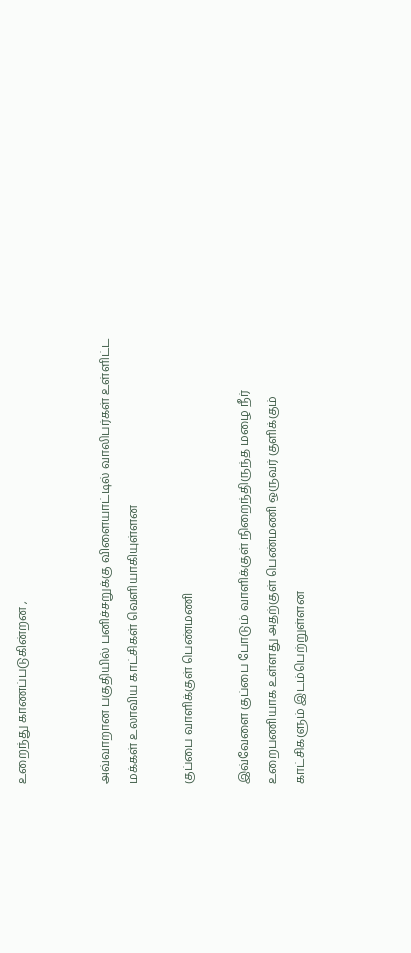உறைந்து காணப்படுகின்றன ,


அவ்வாறான பகுதியில் பனிச்சறுக்கு விளையாட்டில் வாலிபர்கள் உள்ளிட்ட மக்கள் உலாவிய காட்சிகள் வெளியாகியுள்ளன

குப்பை வாளிக்குள் பெண்மணி

இவ்வேளை குப்பை போடும் வாளிக்குள் நிறைந்திருந்த மழை நீர் உறைபணியாக உள்ளது அதற்குள் பெண்மணி ஒருவர் குளிக்கும் காட்சிகளும் இடம்பெற்றுள்ளன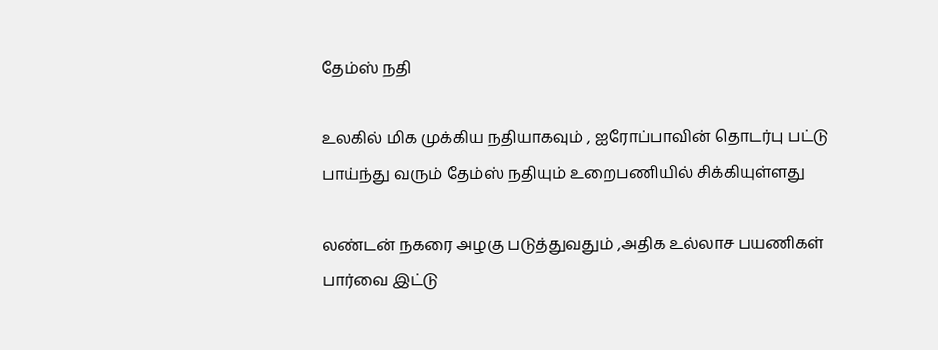தேம்ஸ் நதி

உலகில் மிக முக்கிய நதியாகவும் , ஐரோப்பாவின் தொடர்பு பட்டு பாய்ந்து வரும் தேம்ஸ் நதியும் உறைபணியில் சிக்கியுள்ளது

லண்டன் நகரை அழகு படுத்துவதும் ,அதிக உல்லாச பயணிகள் பார்வை இட்டு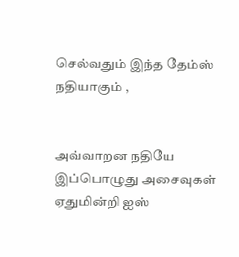செல்வதும் இந்த தேம்ஸ் நதியாகும் ,


அவ்வாறன நதியே இப்பொழுது அசைவுகள் ஏதுமின்றி ஐஸ்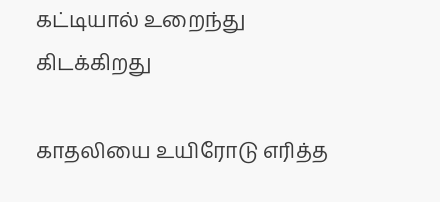கட்டியால் உறைந்து கிடக்கிறது

காதலியை உயிரோடு எரித்த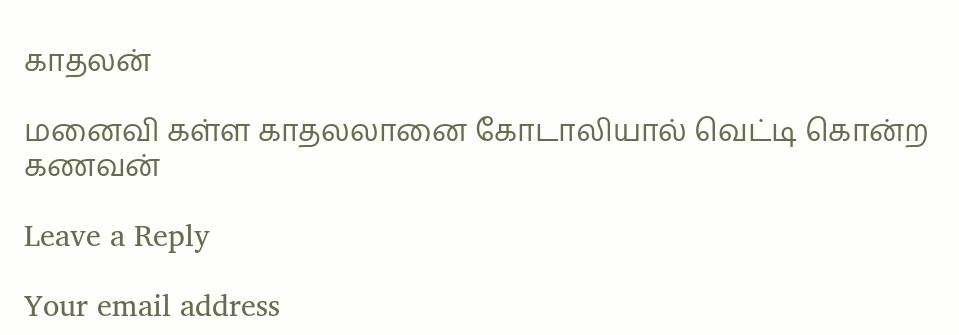காதலன்

மனைவி கள்ள காதலலானை கோடாலியால் வெட்டி கொன்ற கணவன்

Leave a Reply

Your email address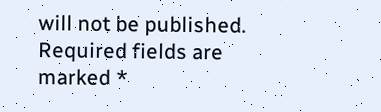will not be published. Required fields are marked *